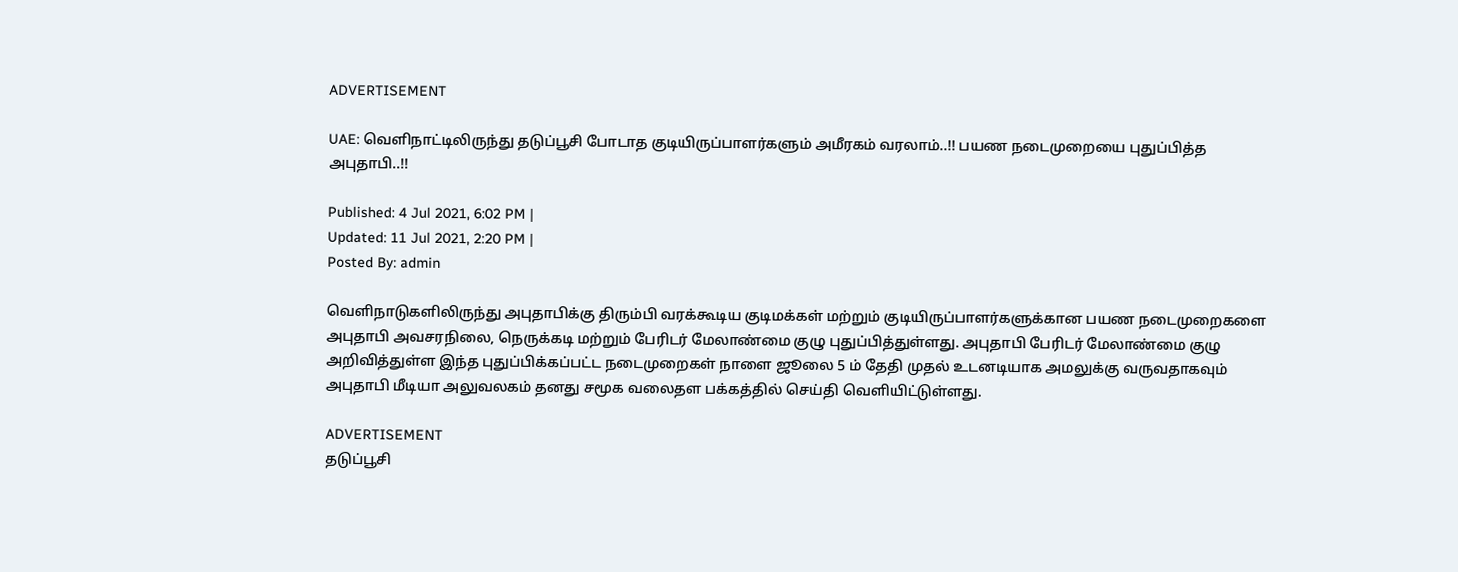ADVERTISEMENT

UAE: வெளிநாட்டிலிருந்து தடுப்பூசி போடாத குடியிருப்பாளர்களும் அமீரகம் வரலாம்..!! பயண நடைமுறையை புதுப்பித்த அபுதாபி..!!

Published: 4 Jul 2021, 6:02 PM |
Updated: 11 Jul 2021, 2:20 PM |
Posted By: admin

வெளிநாடுகளிலிருந்து அபுதாபிக்கு திரும்பி வரக்கூடிய குடிமக்கள் மற்றும் குடியிருப்பாளர்களுக்கான பயண நடைமுறைகளை அபுதாபி அவசரநிலை, நெருக்கடி மற்றும் பேரிடர் மேலாண்மை குழு புதுப்பித்துள்ளது. அபுதாபி பேரிடர் மேலாண்மை குழு அறிவித்துள்ள இந்த புதுப்பிக்கப்பட்ட நடைமுறைகள் நாளை ஜூலை 5 ம் தேதி முதல் உடனடியாக அமலுக்கு வருவதாகவும் அபுதாபி மீடியா அலுவலகம் தனது சமூக வலைதள பக்கத்தில் செய்தி வெளியிட்டுள்ளது.

ADVERTISEMENT
தடுப்பூசி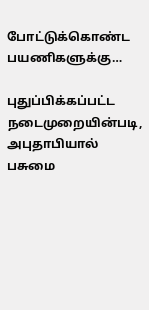போட்டுக்கொண்ட பயணிகளுக்கு…

புதுப்பிக்கப்பட்ட நடைமுறையின்படி, அபுதாபியால் பசுமை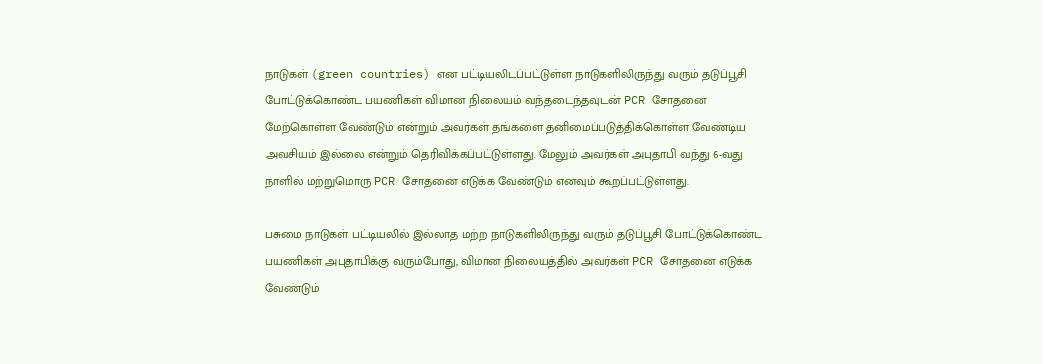நாடுகள் (green countries) என பட்டியலிடப்பட்டுள்ள நாடுகளிலிருந்து வரும் தடுப்பூசி போட்டுக்கொண்ட பயணிகள் விமான நிலையம் வந்தடைந்தவுடன் PCR சோதனை மேற்கொள்ள வேண்டும் என்றும் அவர்கள் தங்களை தனிமைப்படுத்திக்கொள்ள வேண்டிய அவசியம் இல்லை என்றும் தெரிவிக்கப்பட்டுள்ளது. மேலும் அவர்கள் அபுதாபி வந்து 6-வது நாளில் மற்றுமொரு PCR சோதனை எடுக்க வேண்டும் எனவும் கூறப்பட்டுள்ளது.

பசுமை நாடுகள் பட்டியலில் இல்லாத மற்ற நாடுகளிலிருந்து வரும் தடுப்பூசி போட்டுக்கொண்ட பயணிகள் அபுதாபிக்கு வரும்போது, விமான நிலையத்தில் அவர்கள் PCR சோதனை எடுக்க வேண்டும்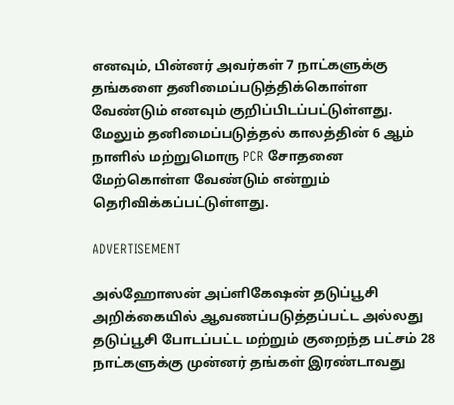எனவும், பின்னர் அவர்கள் 7 நாட்களுக்கு தங்களை தனிமைப்படுத்திக்கொள்ள வேண்டும் எனவும் குறிப்பிடப்பட்டுள்ளது. மேலும் தனிமைப்படுத்தல் காலத்தின் 6 ஆம் நாளில் மற்றுமொரு PCR சோதனை மேற்கொள்ள வேண்டும் என்றும் தெரிவிக்கப்பட்டுள்ளது.

ADVERTISEMENT

அல்ஹோஸன் அப்ளிகேஷன் தடுப்பூசி அறிக்கையில் ஆவணப்படுத்தப்பட்ட அல்லது தடுப்பூசி போடப்பட்ட மற்றும் குறைந்த பட்சம் 28 நாட்களுக்கு முன்னர் தங்கள் இரண்டாவது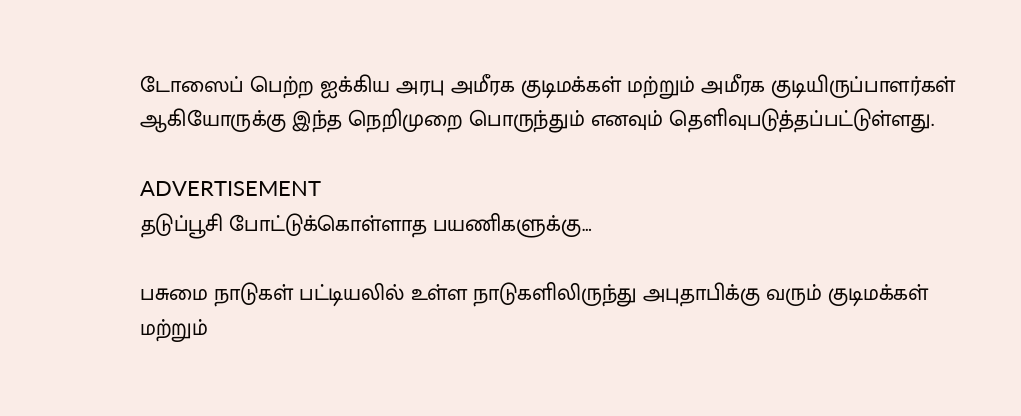டோஸைப் பெற்ற ஐக்கிய அரபு அமீரக குடிமக்கள் மற்றும் அமீரக குடியிருப்பாளர்கள் ஆகியோருக்கு இந்த நெறிமுறை பொருந்தும் எனவும் தெளிவுபடுத்தப்பட்டுள்ளது.

ADVERTISEMENT
தடுப்பூசி போட்டுக்கொள்ளாத பயணிகளுக்கு…

பசுமை நாடுகள் பட்டியலில் உள்ள நாடுகளிலிருந்து அபுதாபிக்கு வரும் குடிமக்கள் மற்றும்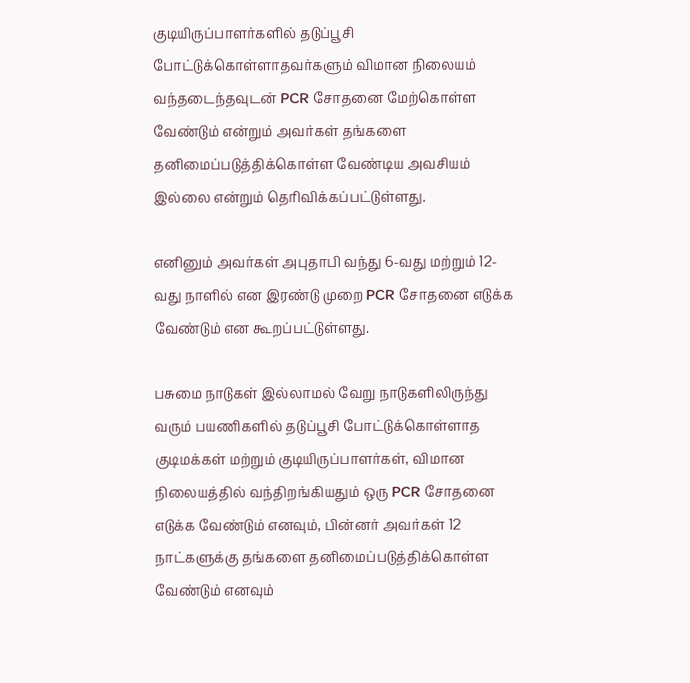குடியிருப்பாளர்களில் தடுப்பூசி போட்டுக்கொள்ளாதவர்களும் விமான நிலையம் வந்தடைந்தவுடன் PCR சோதனை மேற்கொள்ள வேண்டும் என்றும் அவர்கள் தங்களை தனிமைப்படுத்திக்கொள்ள வேண்டிய அவசியம் இல்லை என்றும் தெரிவிக்கப்பட்டுள்ளது.

எனினும் அவர்கள் அபுதாபி வந்து 6-வது மற்றும் 12-வது நாளில் என இரண்டு முறை PCR சோதனை எடுக்க வேண்டும் என கூறப்பட்டுள்ளது.

பசுமை நாடுகள் இல்லாமல் வேறு நாடுகளிலிருந்து வரும் பயணிகளில் தடுப்பூசி போட்டுக்கொள்ளாத குடிமக்கள் மற்றும் குடியிருப்பாளர்கள், விமான நிலையத்தில் வந்திறங்கியதும் ஒரு PCR சோதனை எடுக்க வேண்டும் எனவும், பின்னர் அவர்கள் 12 நாட்களுக்கு தங்களை தனிமைப்படுத்திக்கொள்ள வேண்டும் எனவும்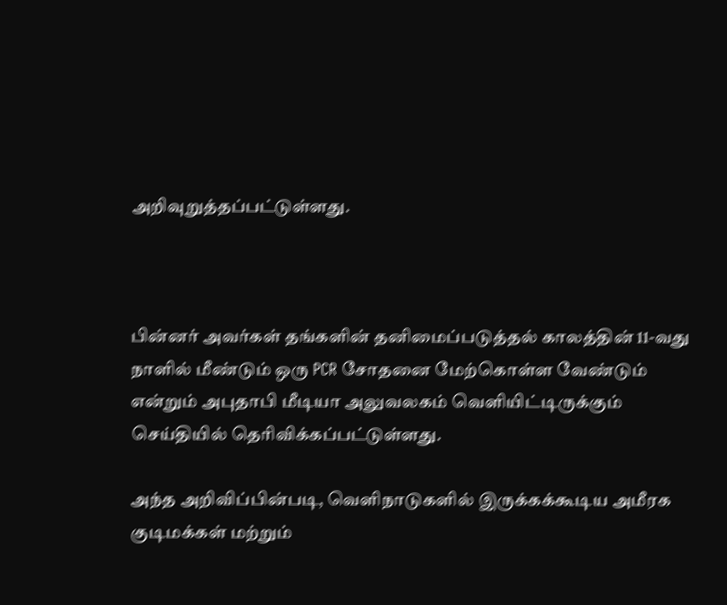அறிவுறுத்தப்பட்டுள்ளது.



பின்னர் அவர்கள் தங்களின் தனிமைப்படுத்தல் காலத்தின் 11-வது நாளில் மீண்டும் ஒரு PCR சோதனை மேற்கொள்ள வேண்டும் என்றும் அபுதாபி மீடியா அலுவலகம் வெளியிட்டிருக்கும் செய்தியில் தெரிவிக்கப்பட்டுள்ளது.

அந்த அறிவிப்பின்படி, வெளிநாடுகளில் இருக்கக்கூடிய அமீரக குடிமக்கள் மற்றும்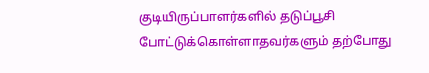குடியிருப்பாளர்களில் தடுப்பூசி போட்டுக்கொள்ளாதவர்களும் தற்போது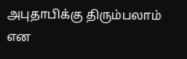அபுதாபிக்கு திரும்பலாம் என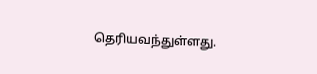தெரியவந்துள்ளது.